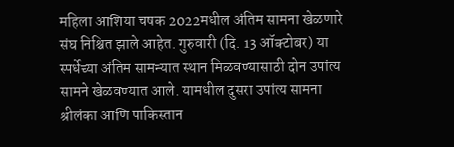महिला आशिया चषक 2022मधील अंतिम सामना खेळणारे संघ निश्चित झाले आहेत. गुरुवारी (दि. 13 ऑक्टोबर) या स्पर्धेच्या अंतिम सामन्यात स्थान मिळवण्यासाठी दोन उपांत्य सामने खेळवण्यात आले. यामधील दुसरा उपांत्य सामना श्रीलंका आणि पाकिस्तान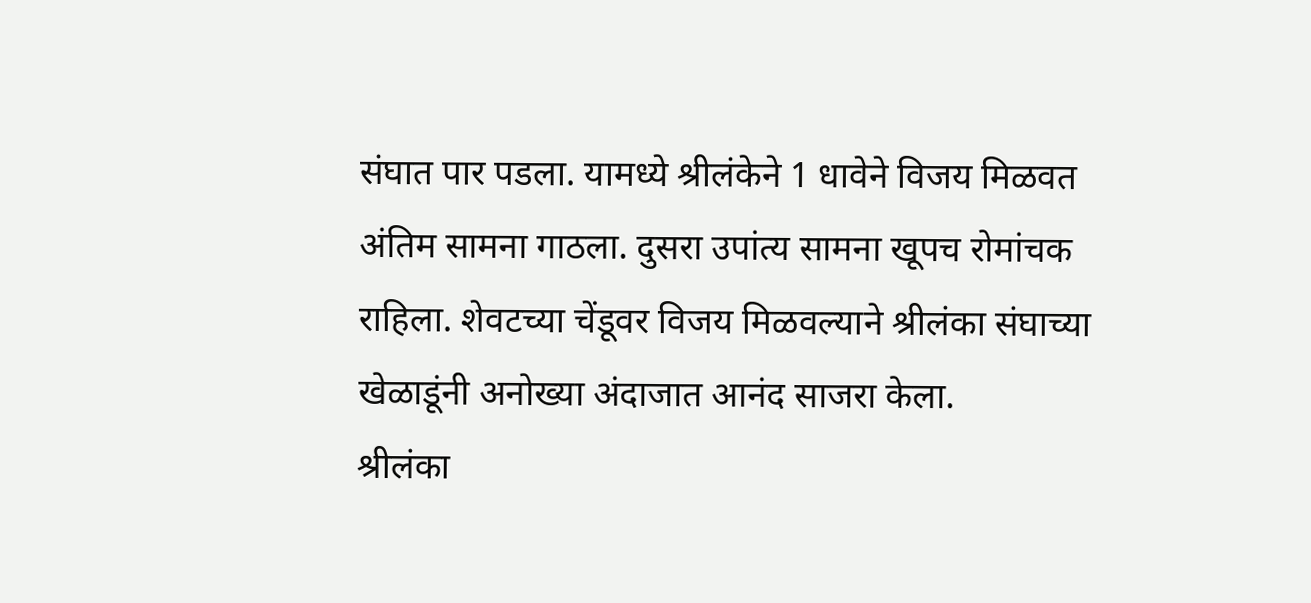संघात पार पडला. यामध्ये श्रीलंकेने 1 धावेने विजय मिळवत अंतिम सामना गाठला. दुसरा उपांत्य सामना खूपच रोमांचक राहिला. शेवटच्या चेंडूवर विजय मिळवल्याने श्रीलंका संघाच्या खेळाडूंनी अनोख्या अंदाजात आनंद साजरा केला.
श्रीलंका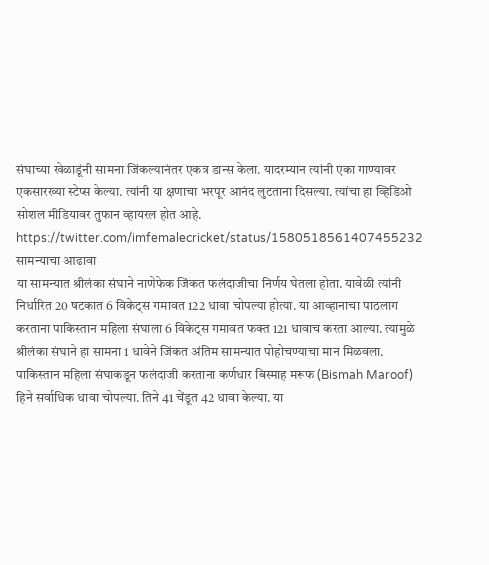संघाच्या खेळाडूंनी सामना जिंकल्यानंतर एकत्र डान्स केला. यादरम्यान त्यांनी एका गाण्यावर एकसारख्या स्टेप्स केल्या. त्यांनी या क्षणाचा भरपूर आनंद लुटताना दिसल्या. त्यांचा हा व्हिडिओ सोशल मीडियावर तुफान व्हायरल होत आहे.
https://twitter.com/imfemalecricket/status/1580518561407455232
सामन्याचा आढावा
या सामन्यात श्रीलंका संघाने नाणेफेक जिंकत फलंदाजीचा निर्णय घेतला होता. यावेळी त्यांनी निर्धारित 20 षटकात 6 विकेट्स गमावत 122 धावा चोपल्या होत्या. या आव्हानाचा पाठलाग करताना पाकिस्तान महिला संघाला 6 विकेट्स गमावत फक्त 121 धावाच करता आल्या. त्यामुळे श्रीलंका संघाने हा सामना 1 धावेने जिंकत अंतिम सामन्यात पोहोचण्याचा मान मिळवला. पाकिस्तान महिला संघाकडून फलंदाजी करताना कर्णधार बिस्माह मरूफ (Bismah Maroof) हिने सर्वाधिक धावा चोपल्या. तिने 41 चेंडूत 42 धावा केल्या. या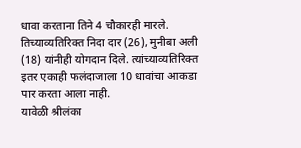धावा करताना तिने 4 चौकारही मारले. तिच्याव्यतिरिक्त निदा दार (26), मुनीबा अली (18) यांनीही योगदान दिले. त्यांच्याव्यतिरिक्त इतर एकाही फलंदाजाला 10 धावांचा आकडा पार करता आला नाही.
यावेळी श्रीलंका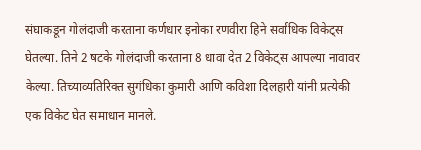संघाकडून गोलंदाजी करताना कर्णधार इनोका रणवीरा हिने सर्वाधिक विकेट्स घेतल्या. तिने 2 षटके गोलंदाजी करताना 8 धावा देत 2 विकेट्स आपल्या नावावर केल्या. तिच्याव्यतिरिक्त सुगंधिका कुमारी आणि कविशा दिलहारी यांनी प्रत्येकी एक विकेट घेत समाधान मानले.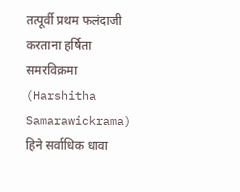तत्पूर्वी प्रथम फलंदाजी करताना हर्षिता समरविक्रमा (Harshitha Samarawickrama) हिने सर्वाधिक धावा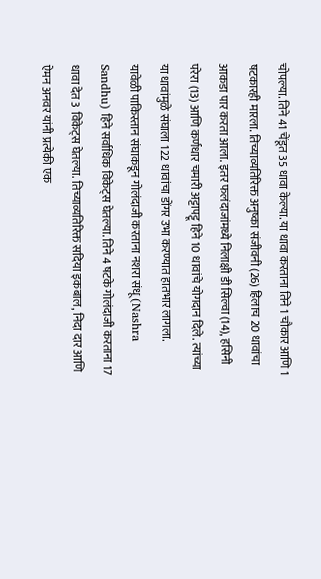चोपल्या. तिने 41 चेंडूत 35 धावा केल्या. या धावा करताना तिने 1 चौकार आणि 1 षटकारही मारला. तिच्याव्यतिरिक्त अनुष्का संजीवनी (26) हिलाच 20 धावांचा आकडा पार करता आला. इतर फलंदाजांमध्ये निलाक्षी डी सिल्वा (14), हसिनी परेरा (13) आणि कर्णधार चमारी अट्टापट्टू हिने 10 धावांचे योगदान दिले. त्यांच्या या धावांमुळे संघाला 122 धावांचा डोंगर उभा करण्यात हातभार लागला.
यावेळी पाकिस्तान संघाकडून गोलंदाजी करताना नशरा संधू (Nashra Sandhu) हिने सर्वाधिक विकेट्स घेतल्या. तिने 4 षटके गोलंदाजी करताना 17 धावा देत 3 विकेट्स घेतल्या. तिच्याव्यतिरिक्त सदिया इकबाल, निदा दार आणि ऐमन अनवर यांनी प्रत्येकी एक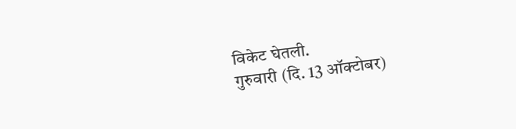विकेट घेतली.
गुरुवारी (दि. 13 ऑक्टोबर)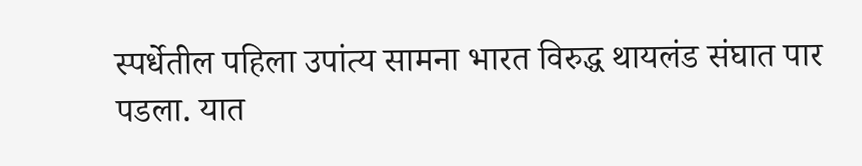स्पर्धेतील पहिला उपांत्य सामना भारत विरुद्ध थायलंड संघात पार पडला. यात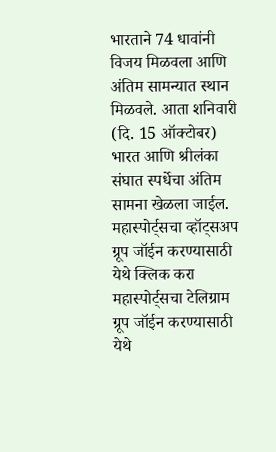भारताने 74 धावांनी विजय मिळवला आणि अंतिम सामन्यात स्थान मिळवले. आता शनिवारी (दि. 15 ऑक्टोबर) भारत आणि श्रीलंका संघात स्पर्धेचा अंतिम सामना खेळला जाईल.
महास्पोर्ट्सचा व्हॉट्सअप ग्रूप जॉईन करण्यासाठी येथे क्लिक करा
महास्पोर्ट्सचा टेलिग्राम ग्रूप जॉईन करण्यासाठी येथे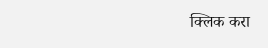क्लिक करा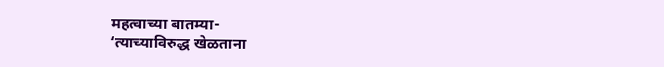महत्वाच्या बातम्या-
‘त्याच्याविरुद्ध खेळताना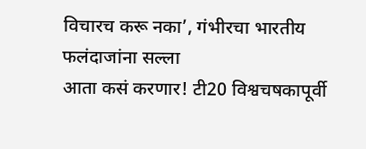विचारच करू नका’, गंभीरचा भारतीय फलंदाजांना सल्ला
आता कसं करणार! टी20 विश्वचषकापूर्वी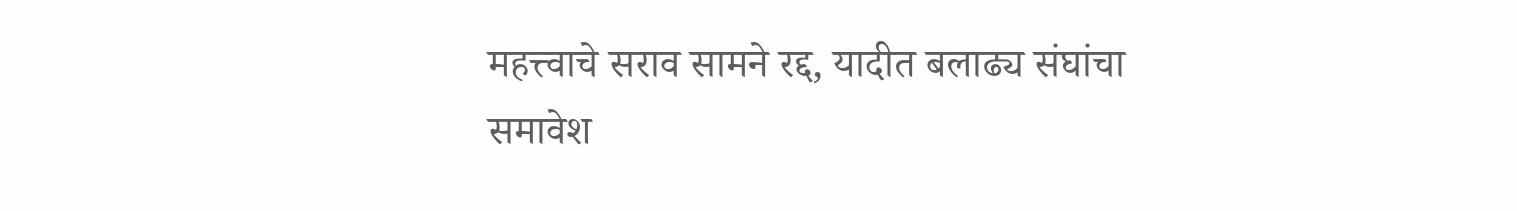महत्त्वाचे सराव सामने रद्द, यादीत बलाढ्य संघांचा समावेश